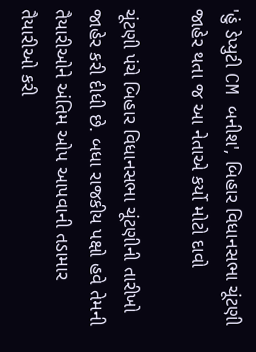'હું ડેપ્યુટી CM બનીશ', બિહાર વિધાનસભા ચૂંટણી જાહેર થતા જ આ નેતાએ કર્યો મોટો દાવો

ચૂંટણી પંચે બિહાર વિધાનસભા ચૂંટણીની તારીખો જાહેર કરી દીધી છે. બધા રાજકીય પક્ષો હવે તેમની તૈયારીઓને અંતિમ ઓપ આપવાની તડામાર તૈયારીઓ કરી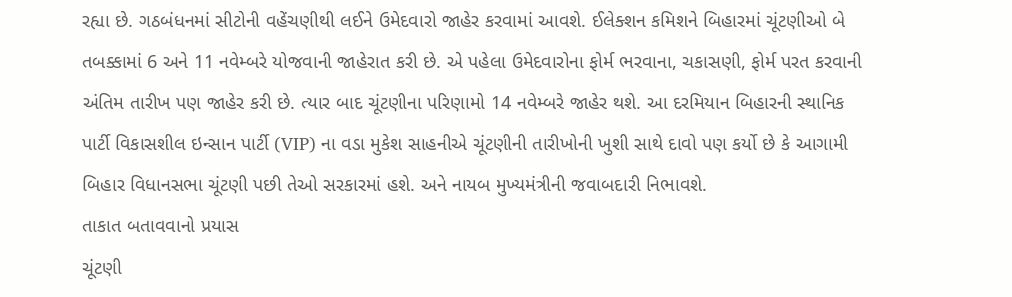રહ્યા છે. ગઠબંધનમાં સીટોની વહેંચણીથી લઈને ઉમેદવારો જાહેર કરવામાં આવશે. ઈલેક્શન કમિશને બિહારમાં ચૂંટણીઓ બે તબક્કામાં 6 અને 11 નવેમ્બરે યોજવાની જાહેરાત કરી છે. એ પહેલા ઉમેદવારોના ફોર્મ ભરવાના, ચકાસણી, ફોર્મ પરત કરવાની અંતિમ તારીખ પણ જાહેર કરી છે. ત્યાર બાદ ચૂંટણીના પરિણામો 14 નવેમ્બરે જાહેર થશે. આ દરમિયાન બિહારની સ્થાનિક પાર્ટી વિકાસશીલ ઇન્સાન પાર્ટી (VIP) ના વડા મુકેશ સાહનીએ ચૂંટણીની તારીખોની ખુશી સાથે દાવો પણ કર્યો છે કે આગામી બિહાર વિધાનસભા ચૂંટણી પછી તેઓ સરકારમાં હશે. અને નાયબ મુખ્યમંત્રીની જવાબદારી નિભાવશે.
તાકાત બતાવવાનો પ્રયાસ
ચૂંટણી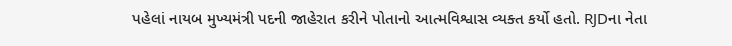પહેલાં નાયબ મુખ્યમંત્રી પદની જાહેરાત કરીને પોતાનો આત્મવિશ્વાસ વ્યક્ત કર્યો હતો. RJDના નેતા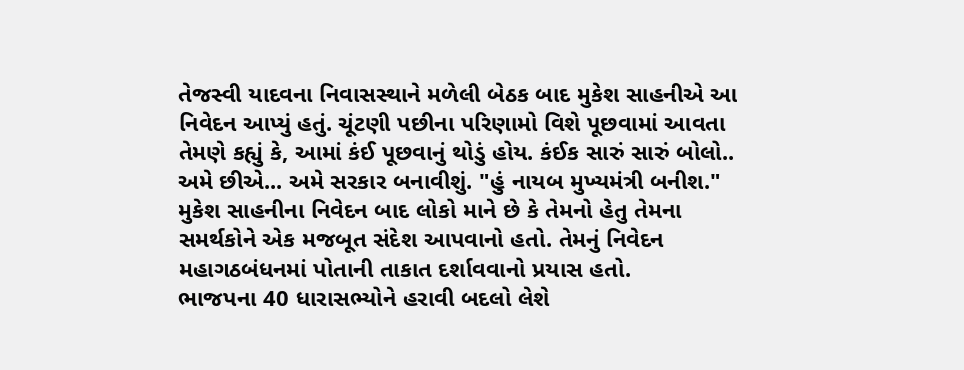તેજસ્વી યાદવના નિવાસસ્થાને મળેલી બેઠક બાદ મુકેશ સાહનીએ આ નિવેદન આપ્યું હતું. ચૂંટણી પછીના પરિણામો વિશે પૂછવામાં આવતા તેમણે કહ્યું કે, આમાં કંઈ પૂછવાનું થોડું હોય. કંઈક સારું સારું બોલો.. અમે છીએ... અમે સરકાર બનાવીશું. "હું નાયબ મુખ્યમંત્રી બનીશ." મુકેશ સાહનીના નિવેદન બાદ લોકો માને છે કે તેમનો હેતુ તેમના સમર્થકોને એક મજબૂત સંદેશ આપવાનો હતો. તેમનું નિવેદન મહાગઠબંધનમાં પોતાની તાકાત દર્શાવવાનો પ્રયાસ હતો.
ભાજપના 40 ધારાસભ્યોને હરાવી બદલો લેશે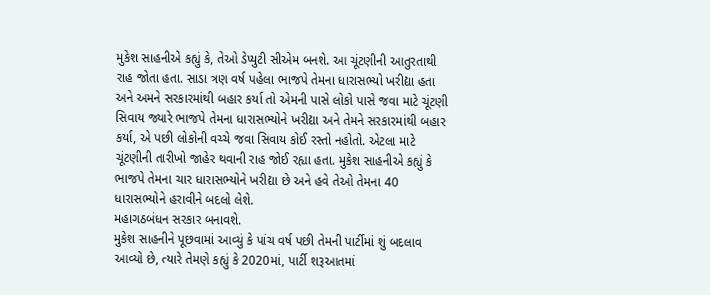મુકેશ સાહનીએ કહ્યું કે, તેઓ ડેપ્યુટી સીએમ બનશે. આ ચૂંટણીની આતુરતાથી રાહ જોતા હતા. સાડા ત્રણ વર્ષ પહેલા ભાજપે તેમના ધારાસભ્યો ખરીદ્યા હતા અને અમને સરકારમાંથી બહાર કર્યા તો એમની પાસે લોકો પાસે જવા માટે ચૂંટણી સિવાય જ્યારે ભાજપે તેમના ધારાસભ્યોને ખરીદ્યા અને તેમને સરકારમાંથી બહાર કર્યા, એ પછી લોકોની વચ્ચે જવા સિવાય કોઈ રસ્તો નહોતો. એટલા માટે ચૂંટણીની તારીખો જાહેર થવાની રાહ જોઈ રહ્યા હતા. મુકેશ સાહનીએ કહ્યું કે ભાજપે તેમના ચાર ધારાસભ્યોને ખરીદ્યા છે અને હવે તેઓ તેમના 40 ધારાસભ્યોને હરાવીને બદલો લેશે.
મહાગઠબંધન સરકાર બનાવશે.
મુકેશ સાહનીને પૂછવામાં આવ્યું કે પાંચ વર્ષ પછી તેમની પાર્ટીમાં શું બદલાવ આવ્યો છે, ત્યારે તેમણે કહ્યું કે 2020માં, પાર્ટી શરૂઆતમાં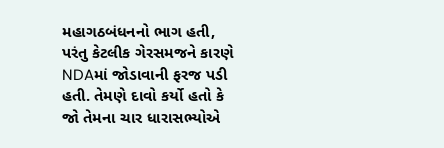મહાગઠબંધનનો ભાગ હતી, પરંતુ કેટલીક ગેરસમજને કારણે NDAમાં જોડાવાની ફરજ પડી હતી. તેમણે દાવો કર્યો હતો કે જો તેમના ચાર ધારાસભ્યોએ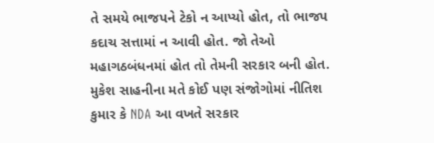તે સમયે ભાજપને ટેકો ન આપ્યો હોત, તો ભાજપ કદાચ સત્તામાં ન આવી હોત. જો તેઓ મહાગઠબંધનમાં હોત તો તેમની સરકાર બની હોત. મુકેશ સાહનીના મતે કોઈ પણ સંજોગોમાં નીતિશ કુમાર કે NDA આ વખતે સરકાર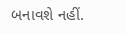બનાવશે નહીં.